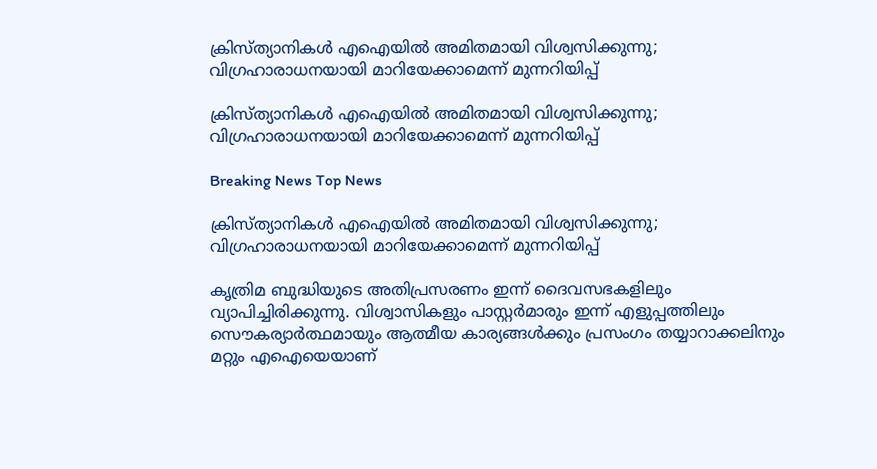ക്രിസ്ത്യാനികള്‍ എഐയില്‍ അമിതമായി വിശ്വസിക്കുന്നു; വിഗ്രഹാരാധനയായി മാറിയേക്കാമെന്ന് മുന്നറിയിപ്പ്

ക്രിസ്ത്യാനികള്‍ എഐയില്‍ അമിതമായി വിശ്വസിക്കുന്നു; വിഗ്രഹാരാധനയായി മാറിയേക്കാമെന്ന് മുന്നറിയിപ്പ്

Breaking News Top News

ക്രിസ്ത്യാനികള്‍ എഐയില്‍ അമിതമായി വിശ്വസിക്കുന്നു; വിഗ്രഹാരാധനയായി മാറിയേക്കാമെന്ന് മുന്നറിയിപ്പ്

കൃത്രിമ ബുദ്ധിയുടെ അതിപ്രസരണം ഇന്ന് ദൈവസഭകളിലും വ്യാപിച്ചിരിക്കുന്നു. വിശ്വാസികളും പാസ്റ്റര്‍മാരും ഇന്ന് എളുപ്പത്തിലും സൌകര്യാര്‍ത്ഥമായും ആത്മീയ കാര്യങ്ങള്‍ക്കും പ്രസംഗം തയ്യാറാക്കലിനും മറ്റും എഐയെയാണ്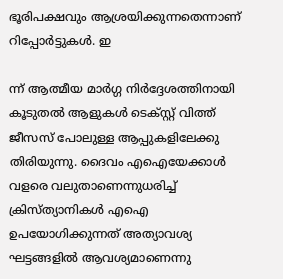ഭൂരിപക്ഷവും ആശ്രയിക്കുന്നതെന്നാണ് റിപ്പോര്‍ട്ടുകള്‍. ഇ

ന്ന് ആത്മീയ മാര്‍ഗ്ഗ നിര്‍ദ്ദേശത്തിനായി കൂടുതല്‍ ആളുകള്‍ ടെക്സ്റ്റ് വിത്ത് ജീസസ് പോലുള്ള ആപ്പുകളിലേക്കു തിരിയുന്നു. ദൈവം എഐയേക്കാള്‍ വളരെ വലുതാണെന്നുധരിച്ച് ക്രിസ്ത്യാനികള്‍ എഐ ഉപയോഗിക്കുന്നത് അത്യാവശ്യ ഘട്ടങ്ങളില്‍ ആവശ്യമാണെന്നു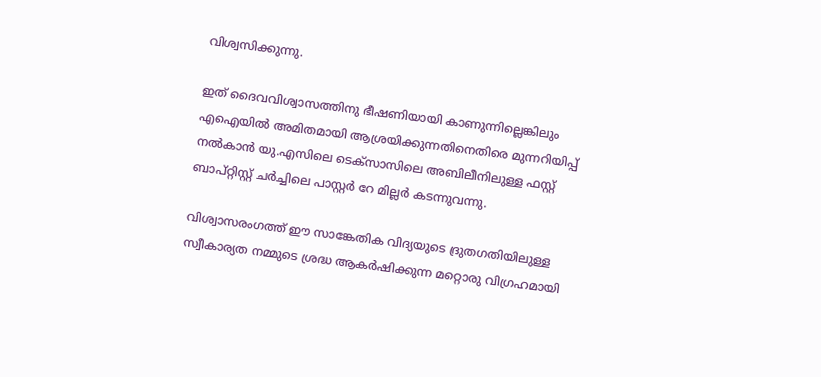വിശ്വസിക്കുന്നു.

ഇത് ദൈവവിശ്വാസത്തിനു ഭീഷണിയായി കാണുന്നില്ലെങ്കിലും എഐയില്‍ അമിതമായി ആശ്രയിക്കുന്നതിനെതിരെ മുന്നറിയിപ്പ് നല്‍കാന്‍ യു.എസിലെ ടെക്സാസിലെ അബിലീനിലുള്ള ഫസ്റ്റ് ബാപ്റ്റിസ്റ്റ് ചര്‍ച്ചിലെ പാസ്റ്റര്‍ റേ മില്ലര്‍ കടന്നുവന്നു.

വിശ്വാസരംഗത്ത് ഈ സാങ്കേതിക വിദ്യയുടെ ദ്രുതഗതിയിലുള്ള സ്വീകാര്യത നമ്മുടെ ശ്രദ്ധ ആകര്‍ഷിക്കുന്ന മറ്റൊരു വിഗ്രഹമായി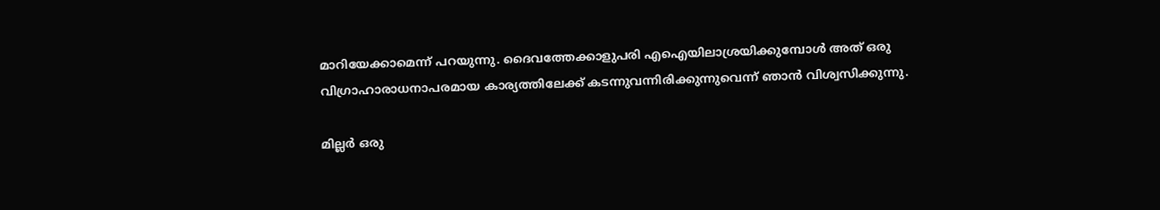മാറിയേക്കാമെന്ന് പറയുന്നു. ദൈവത്തേക്കാളുപരി എഐയിലാശ്രയിക്കുമ്പോള്‍ അത് ഒരു വിഗ്രാഹാരാധനാപരമായ കാര്യത്തിലേക്ക് കടന്നുവന്നിരിക്കുന്നുവെന്ന് ഞാന്‍ വിശ്വസിക്കുന്നു.

മില്ലര്‍ ഒരു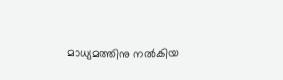മാധ്യമത്തിനു നല്‍കിയ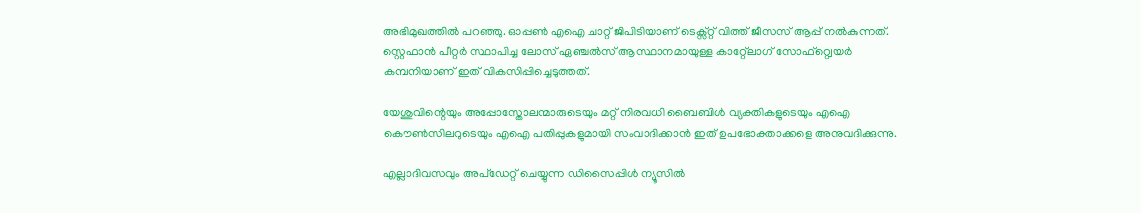അഭിമുഖത്തില്‍ പറഞ്ഞു. ഓപ്പണ്‍ എഐ ചാറ്റ് ജിപിടിയാണ് ടെക്സ്റ്റ് വിത്ത് ജീസസ് ആപ്പ് നല്‍കുന്നത്. സ്റ്റെഫാന്‍ പീറ്റര്‍ സ്ഥാപിച്ച ലോസ് ഏഞ്ചല്‍സ് ആസ്ഥാനമായുള്ള കാറ്റ്ലോഗ് സോഫ്റ്റ്വെയര്‍ കമ്പനിയാണ് ഇത് വികസിപ്പിച്ചെടുത്തത്.

യേശുവിന്റെയും അപ്പോസ്തോലന്മാരുടെയും മറ്റ് നിരവധി ബൈബിള്‍ വ്യക്തികളുടെയും എഐ കൌണ്‍സിലറുടെയും എഐ പതിപ്പുകളുമായി സംവാദിക്കാന്‍ ഇത് ഉപഭോക്താക്കളെ അനുവദിക്കുന്നു.

എല്ലാദിവസവും അപ്ഡേറ്റ് ചെയ്യുന്ന ഡിസൈപ്പിൾ ന്യൂസിൽ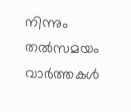നിന്നും തൽസമയം വാർത്തകൾ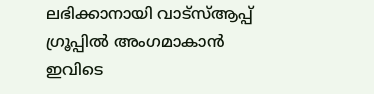ലഭിക്കാനായി വാട്സ്ആപ്പ് ഗ്രൂപ്പിൽ അംഗമാകാൻ ഇവിടെ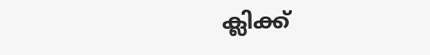ക്ലിക്ക്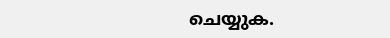ചെയ്യുക.